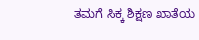ತಮಗೆ ಸಿಕ್ಕ ಶಿಕ್ಷಣ ಖಾತೆಯ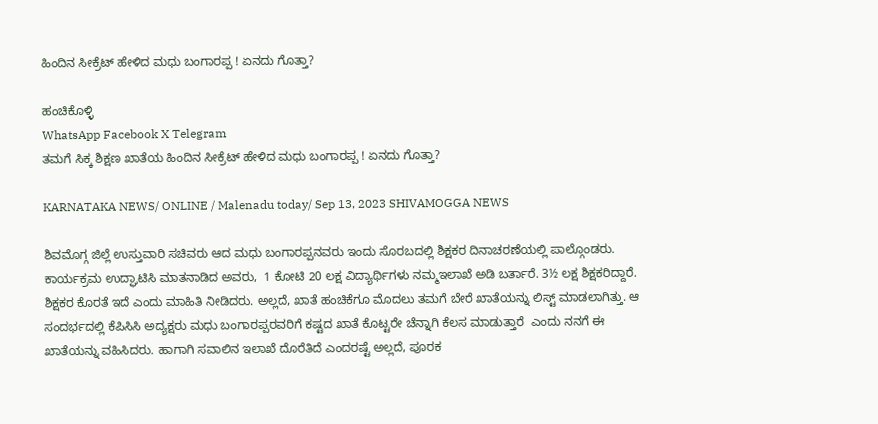ಹಿಂದಿನ ಸೀಕ್ರೆಟ್ ಹೇಳಿದ ಮಧು ಬಂಗಾರಪ್ಪ ! ಏನದು ಗೊತ್ತಾ?

ಹಂಚಿಕೊಳ್ಳಿ
WhatsApp Facebook X Telegram
ತಮಗೆ ಸಿಕ್ಕ ಶಿಕ್ಷಣ ಖಾತೆಯ ಹಿಂದಿನ ಸೀಕ್ರೆಟ್ ಹೇಳಿದ ಮಧು ಬಂಗಾರಪ್ಪ ! ಏನದು ಗೊತ್ತಾ?

KARNATAKA NEWS/ ONLINE / Malenadu today/ Sep 13, 2023 SHIVAMOGGA NEWS

ಶಿವಮೊಗ್ಗ ಜಿಲ್ಲೆ ಉಸ್ತುವಾರಿ ಸಚಿವರು ಆದ ಮಧು ಬಂಗಾರಪ್ಪನವರು ಇಂದು ಸೊರಬದಲ್ಲಿ ಶಿಕ್ಷಕರ ದಿನಾಚರಣೆಯಲ್ಲಿ ಪಾಲ್ಗೊಂಡರು. ಕಾರ್ಯಕ್ರಮ ಉದ್ಘಾಟಿಸಿ ಮಾತನಾಡಿದ ಅವರು,  1 ಕೋಟಿ 20 ಲಕ್ಷ ವಿದ್ಯಾರ್ಥಿಗಳು ನಮ್ಮ‌ಇಲಾಖೆ ಅಡಿ ಬರ್ತಾರೆ. 3½ ಲಕ್ಷ ಶಿಕ್ಷಕರಿದ್ದಾರೆ. ಶಿಕ್ಷಕರ ಕೊರತೆ ಇದೆ ಎಂದು ಮಾಹಿತಿ ನೀಡಿದರು. ಅಲ್ಲದೆ, ಖಾತೆ ಹಂಚಿಕೆಗೂ ಮೊದಲು ತಮಗೆ ಬೇರೆ ಖಾತೆಯನ್ನು ಲಿಸ್ಟ್ ಮಾಡಲಾಗಿತ್ತು. ಆ ಸಂದರ್ಭದಲ್ಲಿ ಕೆಪಿಸಿಸಿ ಅದ್ಯಕ್ಷರು ಮಧು ಬಂಗಾರಪ್ಪರವರಿಗೆ ಕಷ್ಟದ ಖಾತೆ ಕೊಟ್ಟರೇ ಚೆನ್ನಾಗಿ ಕೆಲಸ ಮಾಡುತ್ತಾರೆ  ಎಂದು ನನಗೆ ಈ ಖಾತೆಯನ್ನು ವಹಿಸಿದರು. ಹಾಗಾಗಿ ಸವಾಲಿನ ಇಲಾಖೆ ದೊರೆತಿದೆ ಎಂದರಷ್ಟೆ ಅಲ್ಲದೆ, ಪೂರಕ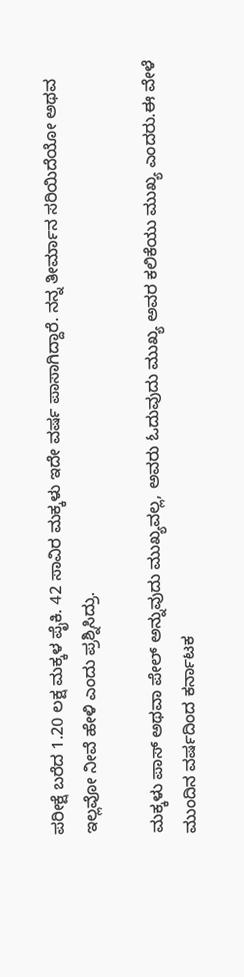ಪರೀಕ್ಷೆ ಬರೆದ 1.20 ಲಕ್ಷ ಮಕ್ಕಳ ಪೈಕಿ. 42 ಸಾವಿರ ಮಕ್ಕಳು ಇದೇ ವರ್ಷ ಪಾಸಾಗಿದ್ದಾರೆ. ನನ್ನ ತೀರ್ಮಾನ ಸರಿಯಿದೆಯೋ ಅಥವ ಇಲ್ಲವೋ ನೀವೆ ಹೇಳಿ ಎಂದು ಪ್ರಶ್ನಿಸಿದ್ರು.

ಮಕ್ಕಳು ಪಾಸ್ ಅಥವಾ ಪೇಲ್ ಅನ್ನುವುದು ಮುಖ್ಯವಲ್ಲ, ಅವರು ಓದುವುದು ಮುಖ್ಯ ಅವರ ಕಲಿಕೆಯು ಮುಖ್ಯ ಎಂದರು.ಈ ವೇಳೆ ಮುಂದಿನ ವರ್ಷದಿಂದ ಕರ್ನಾಟಕ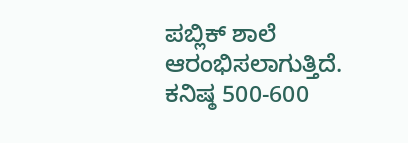ಪಬ್ಲಿಕ್ ಶಾಲೆ ಆರಂಭಿಸಲಾಗುತ್ತಿದೆ.  ಕನಿಷ್ಠ 500-600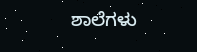ಶಾಲೆಗಳು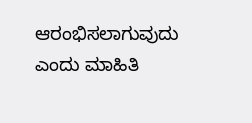ಆರಂಭಿಸಲಾಗುವುದು ಎಂದು ಮಾಹಿತಿ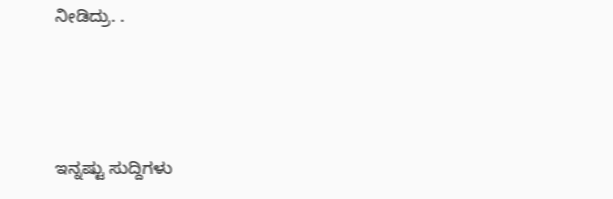ನೀಡಿದ್ರು. .




ಇನ್ನಷ್ಟು ಸುದ್ದಿಗಳು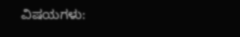ವಿಷಯಗಳು: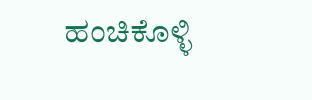ಹಂಚಿಕೊಳ್ಳಿ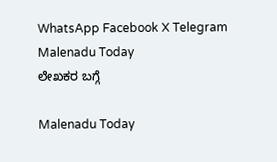WhatsApp Facebook X Telegram
Malenadu Today
ಲೇಖಕರ ಬಗ್ಗೆ

Malenadu Today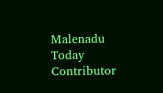Malenadu Today Contributor